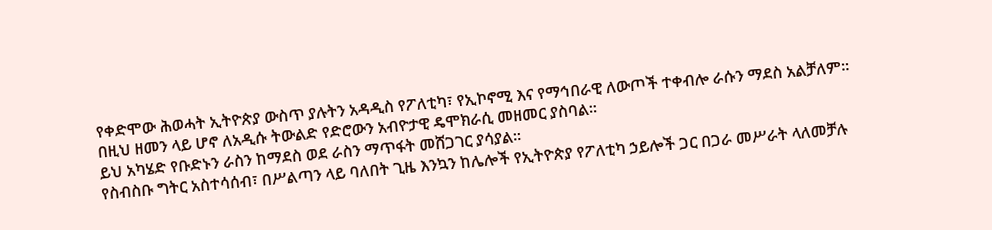የቀድሞው ሕወሓት ኢትዮጵያ ውስጥ ያሉትን አዳዲስ የፖለቲካ፣ የኢኮኖሚ እና የማኅበራዊ ለውጦች ተቀብሎ ራሱን ማደስ አልቻለም፡፡
በዚህ ዘመን ላይ ሆኖ ለአዲሱ ትውልድ የድሮውን አብዮታዊ ዴሞክራሲ መዘመር ያስባል፡፡
ይህ አካሄድ የቡድኑን ራስን ከማደስ ወደ ራስን ማጥፋት መሸጋገር ያሳያል፡፡
የስብስቡ ግትር አስተሳሰብ፣ በሥልጣን ላይ ባለበት ጊዜ እንኳን ከሌሎች የኢትዮጵያ የፖለቲካ ኃይሎች ጋር በጋራ መሥራት ላለመቻሉ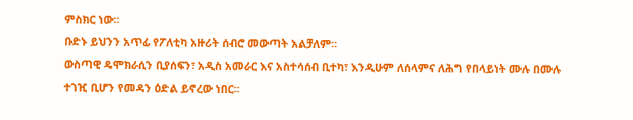ምስክር ነው፡፡
ቡድኑ ይህንን አጥፊ የፖለቲካ አዙሪት ሰብሮ መውጣት አልቻለም፡፡
ውስጣዊ ዴሞክራሲን ቢያሰፍን፣ አዲስ አመራር እና አስተሳሰብ ቢተካ፣ እንዲሁም ለሰላምና ለሕግ የበላይነት ሙሉ በሙሉ ተገዢ ቢሆን የመዳን ዕድል ይኖረው ነበር፡፡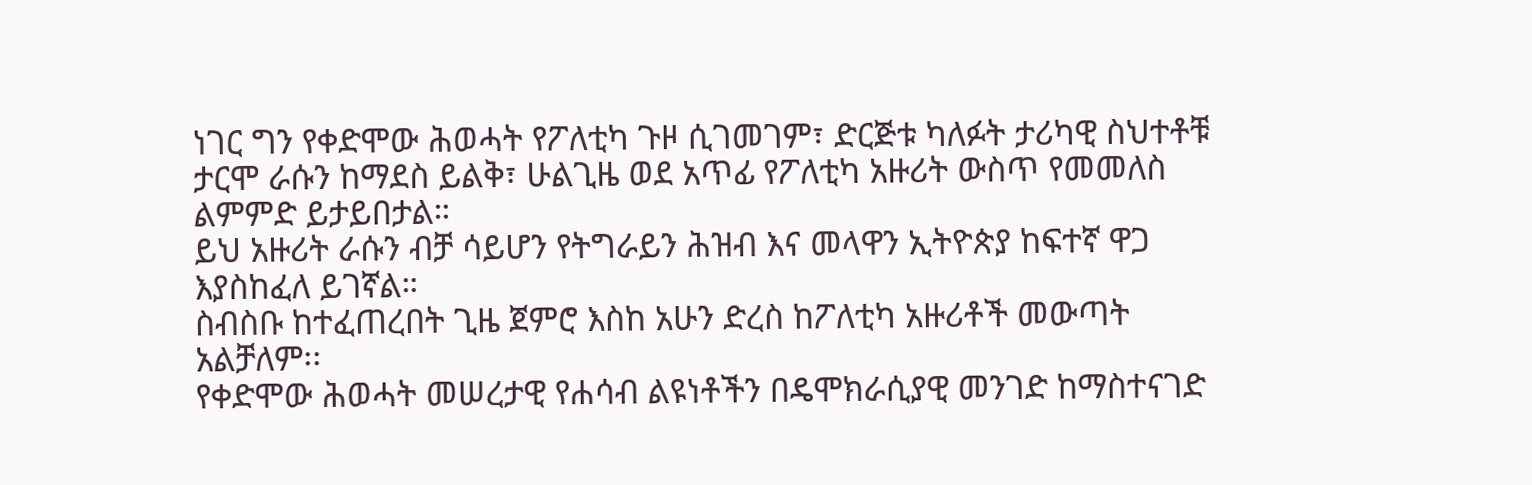ነገር ግን የቀድሞው ሕወሓት የፖለቲካ ጉዞ ሲገመገም፣ ድርጅቱ ካለፉት ታሪካዊ ስህተቶቹ ታርሞ ራሱን ከማደስ ይልቅ፣ ሁልጊዜ ወደ አጥፊ የፖለቲካ አዙሪት ውስጥ የመመለስ ልምምድ ይታይበታል።
ይህ አዙሪት ራሱን ብቻ ሳይሆን የትግራይን ሕዝብ እና መላዋን ኢትዮጵያ ከፍተኛ ዋጋ እያስከፈለ ይገኛል።
ስብስቡ ከተፈጠረበት ጊዜ ጀምሮ እስከ አሁን ድረስ ከፖለቲካ አዙሪቶች መውጣት አልቻለም፡፡
የቀድሞው ሕወሓት መሠረታዊ የሐሳብ ልዩነቶችን በዴሞክራሲያዊ መንገድ ከማስተናገድ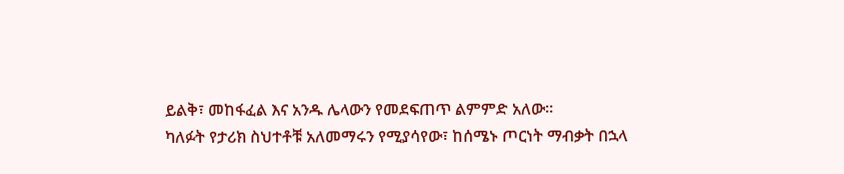ይልቅ፣ መከፋፈል እና አንዱ ሌላውን የመደፍጠጥ ልምምድ አለው።
ካለፉት የታሪክ ስህተቶቹ አለመማሩን የሚያሳየው፣ ከሰሜኑ ጦርነት ማብቃት በኋላ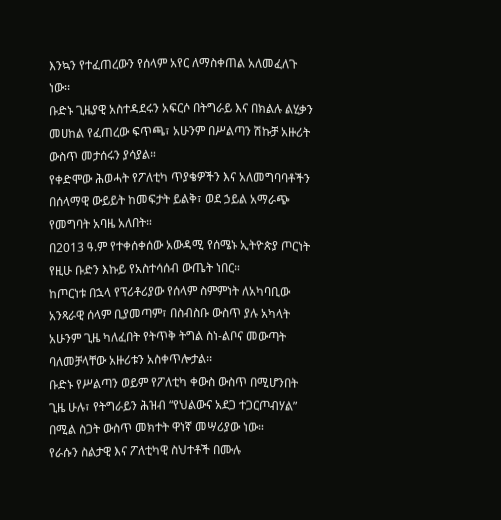እንኳን የተፈጠረውን የሰላም አየር ለማስቀጠል አለመፈለጉ ነው፡፡
ቡድኑ ጊዜያዊ አስተዳደሩን አፍርሶ በትግራይ እና በክልሉ ልሂቃን መሀከል የፈጠረው ፍጥጫ፣ አሁንም በሥልጣን ሽኩቻ አዙሪት ውስጥ መታሰሩን ያሳያል።
የቀድሞው ሕወሓት የፖለቲካ ጥያቄዎችን እና አለመግባባቶችን በሰላማዊ ውይይት ከመፍታት ይልቅ፣ ወደ ኃይል አማራጭ የመግባት አባዜ አለበት።
በ2013 ዓ.ም የተቀሰቀሰው አውዳሚ የሰሜኑ ኢትዮጵያ ጦርነት የዚሁ ቡድን እኩይ የአስተሳሰብ ውጤት ነበር።
ከጦርነቱ በኋላ የፕሪቶሪያው የሰላም ስምምነት ለአካባቢው አንጻራዊ ሰላም ቢያመጣም፣ በስብስቡ ውስጥ ያሉ አካላት አሁንም ጊዜ ካለፈበት የትጥቅ ትግል ስነ-ልቦና መውጣት ባለመቻላቸው አዙሪቱን አስቀጥሎታል፡፡
ቡድኑ የሥልጣን ወይም የፖለቲካ ቀውስ ውስጥ በሚሆንበት ጊዜ ሁሉ፣ የትግራይን ሕዝብ “የህልውና አደጋ ተጋርጦብሃል” በሚል ስጋት ውስጥ መክተት ዋነኛ መሣሪያው ነው።
የራሱን ስልታዊ እና ፖለቲካዊ ስህተቶች በሙሉ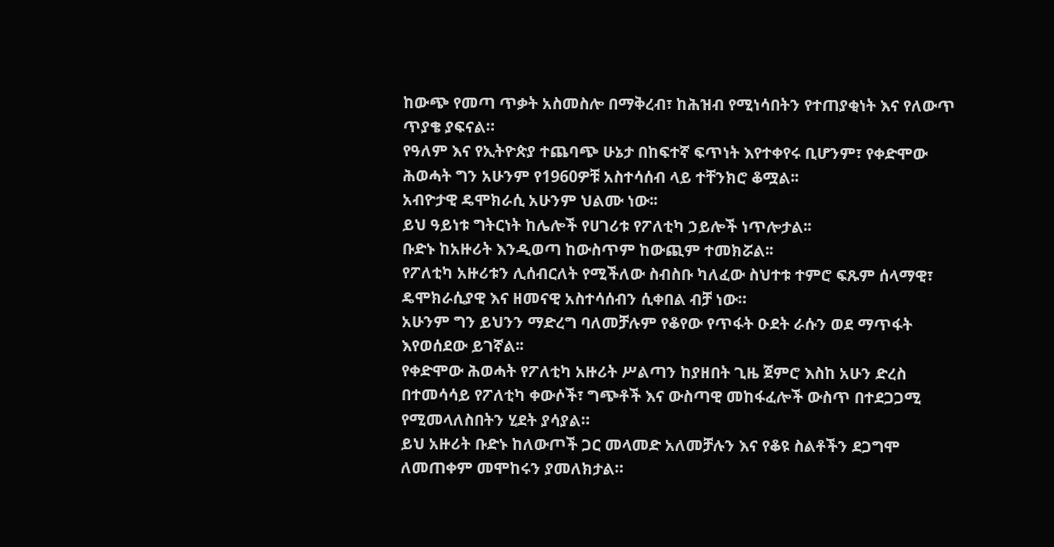ከውጭ የመጣ ጥቃት አስመስሎ በማቅረብ፣ ከሕዝብ የሚነሳበትን የተጠያቂነት እና የለውጥ ጥያቄ ያፍናል።
የዓለም እና የኢትዮጵያ ተጨባጭ ሁኔታ በከፍተኛ ፍጥነት እየተቀየሩ ቢሆንም፣ የቀድሞው ሕወሓት ግን አሁንም የ1960ዎቹ አስተሳሰብ ላይ ተቸንክሮ ቆሟል፡፡
አብዮታዊ ዴሞክራሲ አሁንም ህልሙ ነው፡፡
ይህ ዓይነቱ ግትርነት ከሌሎች የሀገሪቱ የፖለቲካ ኃይሎች ነጥሎታል፡፡
ቡድኑ ከአዙሪት እንዲወጣ ከውስጥም ከውጪም ተመክሯል፡፡
የፖለቲካ አዙሪቱን ሊሰብርለት የሚችለው ስብስቡ ካለፈው ስህተቱ ተምሮ ፍጹም ሰላማዊ፣ ዴሞክራሲያዊ እና ዘመናዊ አስተሳሰብን ሲቀበል ብቻ ነው።
አሁንም ግን ይህንን ማድረግ ባለመቻሉም የቆየው የጥፋት ዑደት ራሱን ወደ ማጥፋት እየወሰደው ይገኛል፡፡
የቀድሞው ሕወሓት የፖለቲካ አዙሪት ሥልጣን ከያዘበት ጊዜ ጀምሮ እስከ አሁን ድረስ በተመሳሳይ የፖለቲካ ቀውሶች፣ ግጭቶች እና ውስጣዊ መከፋፈሎች ውስጥ በተደጋጋሚ የሚመላለስበትን ሂደት ያሳያል።
ይህ አዙሪት ቡድኑ ከለውጦች ጋር መላመድ አለመቻሉን እና የቆዩ ስልቶችን ደጋግሞ ለመጠቀም መሞከሩን ያመለክታል።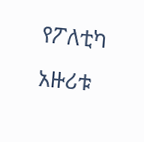የፖለቲካ አዙሪቱ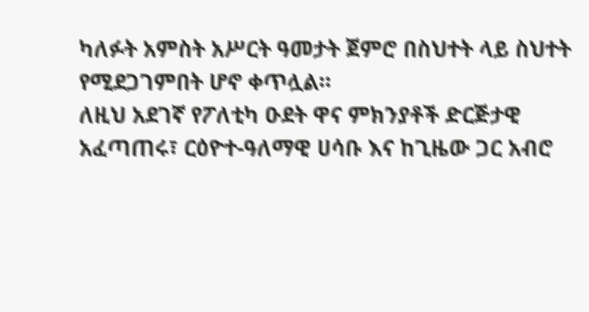ካለፉት አምስት አሥርት ዓመታት ጀምሮ በስህተት ላይ ስህተት የሚደጋገምበት ሆኖ ቀጥሏል።
ለዚህ አደገኛ የፖለቲካ ዑደት ዋና ምክንያቶች ድርጅታዊ አፈጣጠሩ፣ ርዕዮተ-ዓለማዊ ሀሳቡ እና ከጊዜው ጋር አብሮ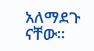አለማደጉ ናቸው።